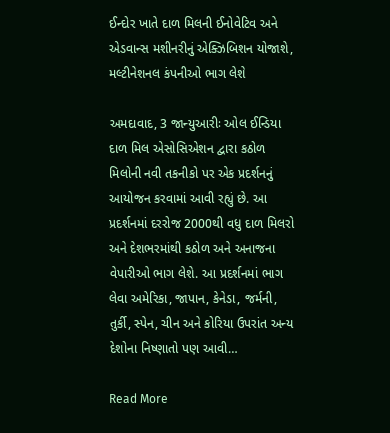ઈન્દોર ખાતે દાળ મિલની ઈનોવેટિવ અને એડવાન્સ મશીનરીનું એક્ઝિબિશન યોજાશે, મલ્ટીનેશનલ કંપનીઓ ભાગ લેશે

અમદાવાદ, 3 જાન્યુઆરીઃ ઓલ ઈન્ડિયા દાળ મિલ એસોસિએશન દ્વારા કઠોળ મિલોની નવી તકનીકો પર એક પ્રદર્શનનું આયોજન કરવામાં આવી રહ્યું છે. આ પ્રદર્શનમાં દરરોજ 2000થી વધુ દાળ મિલરો અને દેશભરમાંથી કઠોળ અને અનાજના વેપારીઓ ભાગ લેશે. આ પ્રદર્શનમાં ભાગ લેવા અમેરિકા, જાપાન, કેનેડા, જર્મની, તુર્કી, સ્પેન, ચીન અને કોરિયા ઉપરાંત અન્ય દેશોના નિષ્ણાતો પણ આવી…

Read More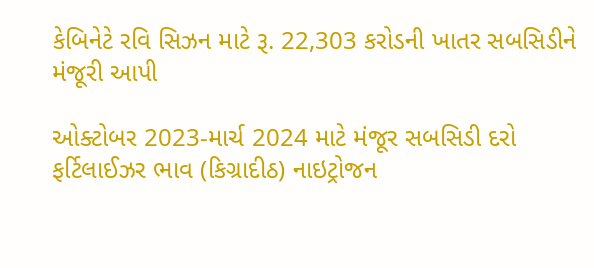કેબિનેટે રવિ સિઝન માટે રૂ. 22,303 કરોડની ખાતર સબસિડીને મંજૂરી આપી

ઓક્ટોબર 2023-માર્ચ 2024 માટે મંજૂર સબસિડી દરો ફર્ટિલાઈઝર ભાવ (કિગ્રાદીઠ) નાઇટ્રોજન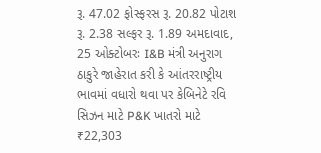રૂ. 47.02 ફોસ્ફરસ રૂ. 20.82 પોટાશ રૂ. 2.38 સલ્ફર રૂ. 1.89 અમદાવાદ, 25 ઓક્ટોબરઃ I&B મંત્રી અનુરાગ ઠાકુરે જાહેરાત કરી કે આંતરરાષ્ટ્રીય ભાવમાં વધારો થવા પર કેબિનેટે રવિ સિઝન માટે P&K ખાતરો માટે ₹22,303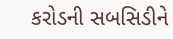કરોડની સબસિડીને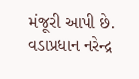મંજૂરી આપી છે. વડાપ્રધાન નરેન્દ્ર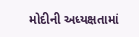મોદીની અધ્યક્ષતામાં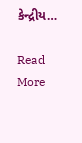કેન્દ્રીય…

Read More